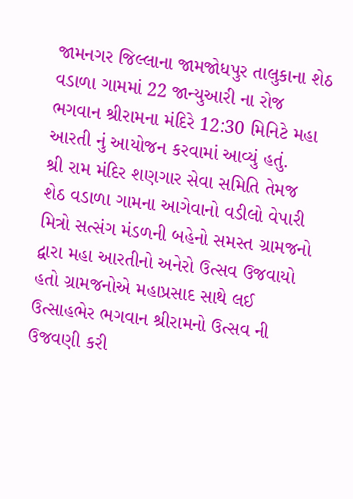જામનગર જિલ્લાના જામજોધપુર તાલુકાના શેઠ વડાળા ગામમાં 22 જાન્યુઆરી ના રોજ ભગવાન શ્રીરામના મંદિરે 12:30 મિનિટે મહા આરતી નું આયોજન કરવામાં આવ્યું હતું.
શ્રી રામ મંદિર શણગાર સેવા સમિતિ તેમજ શેઠ વડાળા ગામના આગેવાનો વડીલો વેપારી મિત્રો સત્સંગ મંડળની બહેનો સમસ્ત ગ્રામજનો દ્વારા મહા આરતીનો અનેરો ઉત્સવ ઉજવાયો હતો ગ્રામજનોએ મહાપ્રસાદ સાથે લઈ ઉત્સાહભેર ભગવાન શ્રીરામનો ઉત્સવ ની ઉજવણી કરી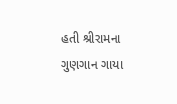હતી શ્રીરામના ગુણગાન ગાયા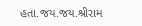હતા.જય.જય.શ્રીરામ